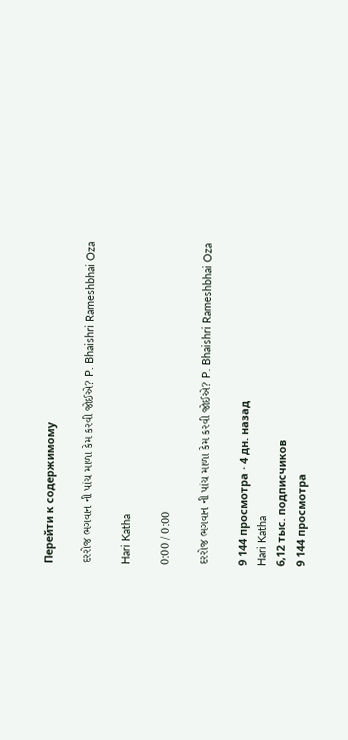Перейти к содержимому

દરરોજ ભગવાન ની પાંચ માળા કેમ કરવી જોઈએ? P. Bhaishri Rameshbhai Oza

Hari Katha

0:00 / 0:00

દરરોજ ભગવાન ની પાંચ માળા કેમ કરવી જોઈએ? P. Bhaishri Rameshbhai Oza

9 144 просмотра · 4 дн. назад
Hari Katha
6,12 тыс. подписчиков
9 144 просмотра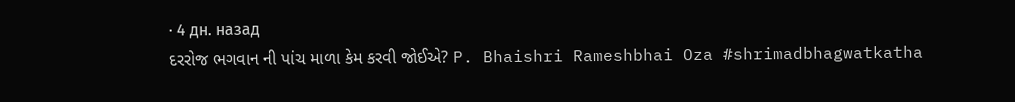· 4 дн. назад
દરરોજ ભગવાન ની પાંચ માળા કેમ કરવી જોઈએ? P. Bhaishri Rameshbhai Oza #shrimadbhagwatkatha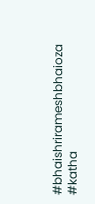#bhaishrirameshbhaioza #katha